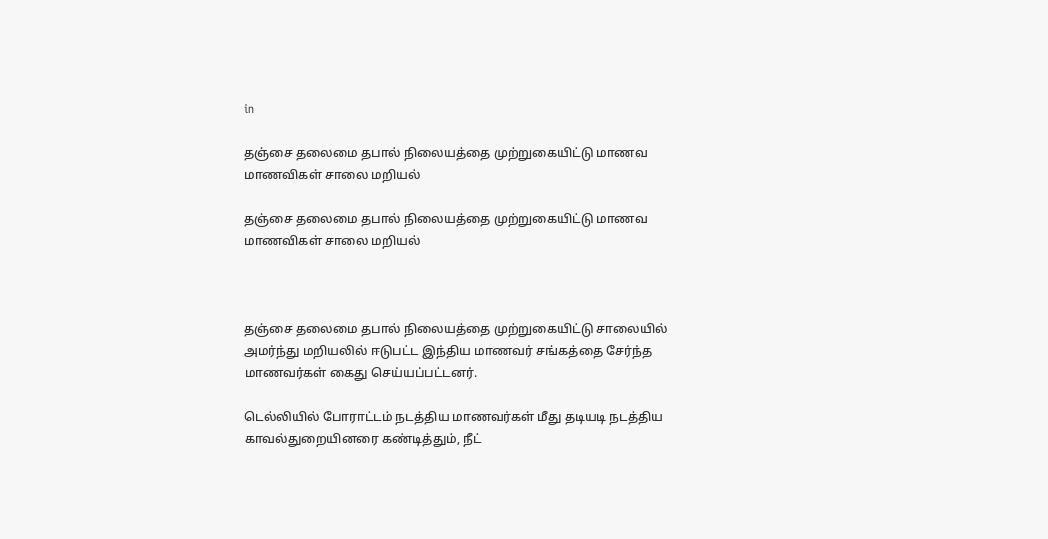in

தஞ்சை தலைமை தபால் நிலையத்தை முற்றுகையிட்டு மாணவ மாணவிகள் சாலை மறியல்

தஞ்சை தலைமை தபால் நிலையத்தை முற்றுகையிட்டு மாணவ மாணவிகள் சாலை மறியல்



தஞ்சை தலைமை தபால் நிலையத்தை முற்றுகையிட்டு சாலையில் அமர்ந்து மறியலில் ஈடுபட்ட இந்திய மாணவர் சங்கத்தை சேர்ந்த மாணவர்கள் கைது செய்யப்பட்டனர்.

டெல்லியில் போராட்டம் நடத்திய மாணவர்கள் மீது தடியடி நடத்திய காவல்துறையினரை கண்டித்தும், நீட்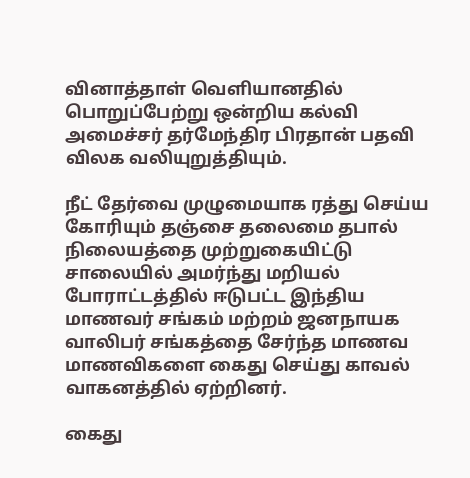வினாத்தாள் வெளியானதில் பொறுப்பேற்று ஒன்றிய கல்வி அமைச்சர் தர்மேந்திர பிரதான் பதவி விலக வலியுறுத்தியும்.

நீட் தேர்வை முழுமையாக ரத்து செய்ய கோரியும் தஞ்சை தலைமை தபால் நிலையத்தை முற்றுகையிட்டு சாலையில் அமர்ந்து மறியல் போராட்டத்தில் ஈடுபட்ட இந்திய மாணவர் சங்கம் மற்றம் ஜனநாயக வாலிபர் சங்கத்தை சேர்ந்த மாணவ மாணவிகளை கைது செய்து காவல் வாகனத்தில் ஏற்றினர்.

கைது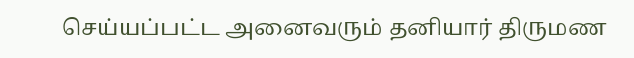செய்யப்பட்ட அனைவரும் தனியார் திருமண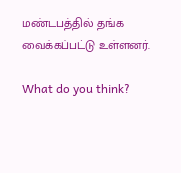மண்டபத்தில் தங்க வைக்கப்பட்டு உள்ளனர்.

What do you think?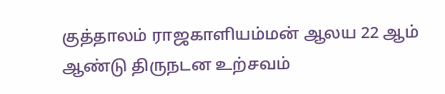குத்தாலம் ராஜகாளியம்மன் ஆலய 22 ஆம் ஆண்டு திருநடன உற்சவம்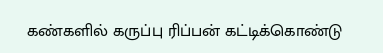கண்களில் கருப்பு ரிப்பன் கட்டிக்கொண்டு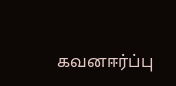கவனஈர்ப்பு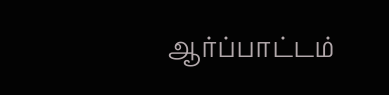ஆர்ப்பாட்டம்